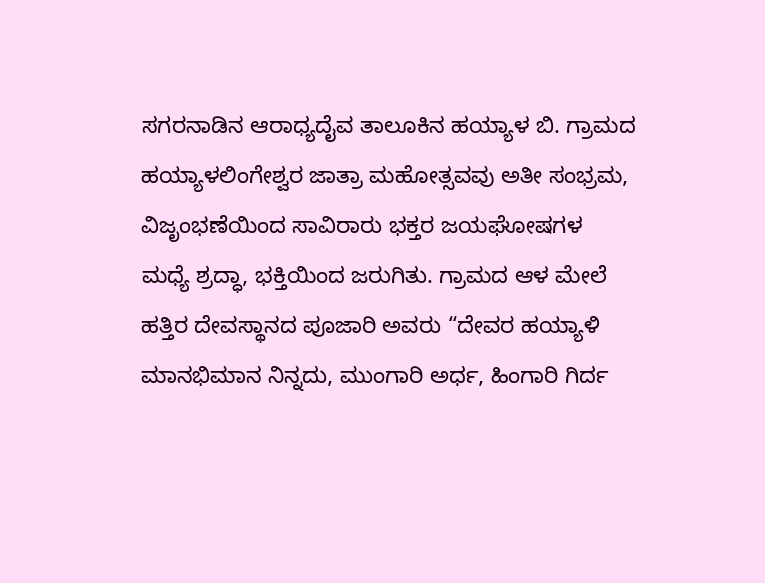ಸಗರನಾಡಿನ ಆರಾಧ್ಯದೈವ ತಾಲೂಕಿನ ಹಯ್ಯಾಳ ಬಿ. ಗ್ರಾಮದ ಹಯ್ಯಾಳಲಿಂಗೇಶ್ವರ ಜಾತ್ರಾ ಮಹೋತ್ಸವವು ಅತೀ ಸಂಭ್ರಮ, ವಿಜೃಂಭಣೆಯಿಂದ ಸಾವಿರಾರು ಭಕ್ತರ ಜಯಘೋಷಗಳ ಮಧ್ಯೆ ಶ್ರದ್ಧಾ, ಭಕ್ತಿಯಿಂದ ಜರುಗಿತು. ಗ್ರಾಮದ ಆಳ ಮೇಲೆ ಹತ್ತಿರ ದೇವಸ್ಥಾನದ ಪೂಜಾರಿ ಅವರು “ದೇವರ ಹಯ್ಯಾಳಿ ಮಾನಭಿಮಾನ ನಿನ್ನದು, ಮುಂಗಾರಿ ಅರ್ಧ, ಹಿಂಗಾರಿ ಗಿರ್ದ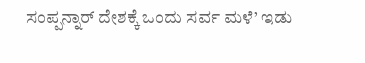ಸಂಪ್ಪನ್ನಾರ್ ದೇಶಕ್ಕೆ ಒಂದು ಸರ್ವ ಮಳೆ’ ಇಡು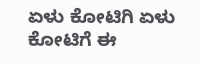ಏಳು ಕೋಟಿಗಿ ಏಳು ಕೋಟಿಗೆ ಈ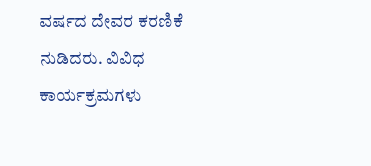ವರ್ಷದ ದೇವರ ಕರಣಿಕೆ ನುಡಿದರು. ವಿವಿಧ ಕಾರ್ಯಕ್ರಮಗಳು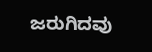ಜರುಗಿದವು